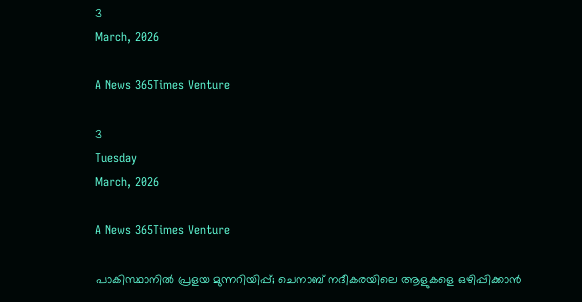3
March, 2026

A News 365Times Venture

3
Tuesday
March, 2026

A News 365Times Venture

പാകിസ്ഥാനില്‍ പ്രളയ മുന്നറിയിപ്പ്; ചെനാബ് നദീകരയിലെ ആളുകളെ ഒഴിപ്പിക്കാന്‍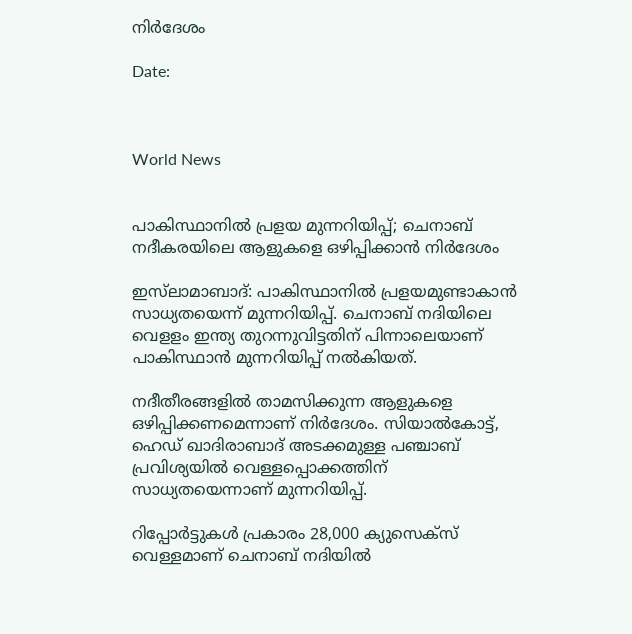നിര്‍ദേശം

Date:



World News


പാകിസ്ഥാനില്‍ പ്രളയ മുന്നറിയിപ്പ്; ചെനാബ് നദീകരയിലെ ആളുകളെ ഒഴിപ്പിക്കാന്‍ നിര്‍ദേശം

ഇസ്‌ലാമാബാദ്: പാകിസ്ഥാനില്‍ പ്രളയമുണ്ടാകാന്‍ സാധ്യതയെന്ന് മുന്നറിയിപ്പ്. ചെനാബ് നദിയിലെ വെളളം ഇന്ത്യ തുറന്നുവിട്ടതിന് പിന്നാലെയാണ് പാകിസ്ഥാന്‍ മുന്നറിയിപ്പ് നല്‍കിയത്.

നദീതീരങ്ങളില്‍ താമസിക്കുന്ന ആളുകളെ ഒഴിപ്പിക്കണമെന്നാണ് നിര്‍ദേശം. സിയാല്‍കോട്ട്, ഹെഡ് ഖാദിരാബാദ് അടക്കമുള്ള പഞ്ചാബ് പ്രവിശ്യയില്‍ വെള്ളപ്പൊക്കത്തിന് സാധ്യതയെന്നാണ് മുന്നറിയിപ്പ്.

റിപ്പോര്‍ട്ടുകള്‍ പ്രകാരം 28,000 ക്യുസെക്‌സ് വെള്ളമാണ് ചെനാബ് നദിയില്‍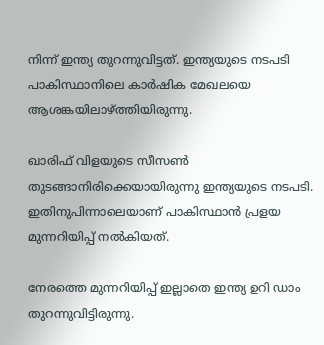നിന്ന് ഇന്ത്യ തുറന്നുവിട്ടത്. ഇന്ത്യയുടെ നടപടി പാകിസ്ഥാനിലെ കാര്‍ഷിക മേഖലയെ ആശങ്കയിലാഴ്ത്തിയിരുന്നു.

ഖാരിഫ് വിളയുടെ സീസണ്‍ തുടങ്ങാനിരിക്കെയായിരുന്നു ഇന്ത്യയുടെ നടപടി. ഇതിനുപിന്നാലെയാണ് പാകിസ്ഥാന്‍ പ്രളയ മുന്നറിയിപ്പ് നല്‍കിയത്.

നേരത്തെ മുന്നറിയിപ്പ് ഇല്ലാതെ ഇന്ത്യ ഉറി ഡാം തുറന്നുവിട്ടിരുന്നു.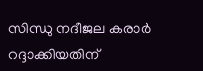സിന്ധു നദീജല കരാര്‍ റദ്ദാക്കിയതിന്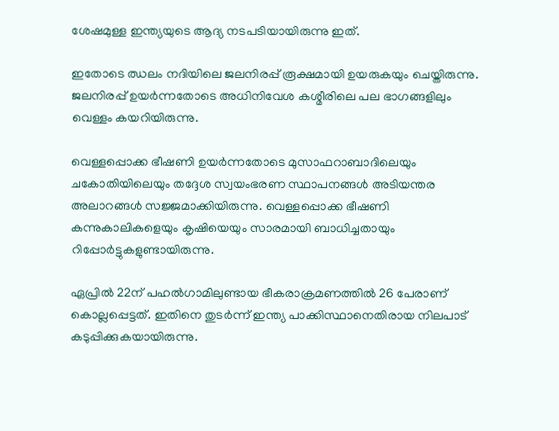ശേഷമുള്ള ഇന്ത്യയുടെ ആദ്യ നടപടിയായിരുന്നു ഇത്.

ഇതോടെ ഝലം നദിയിലെ ജലനിരപ്പ് രൂക്ഷമായി ഉയരുകയും ചെയ്തിരുന്നു. ജലനിരപ്പ് ഉയര്‍ന്നതോടെ അധിനിവേശ കശ്മീരിലെ പല ഭാഗങ്ങളിലും വെള്ളം കയറിയിരുന്നു.

വെള്ളപ്പൊക്ക ഭീഷണി ഉയര്‍ന്നതോടെ മുസാഫറാബാദിലെയും ചകോതിയിലെയും തദ്ദേശ സ്വയംഭരണ സ്ഥാപനങ്ങള്‍ അടിയന്തര അലാറങ്ങള്‍ സജ്ജമാക്കിയിരുന്നു. വെള്ളപ്പൊക്ക ഭീഷണി കന്നുകാലികളെയും കൃഷിയെയും സാരമായി ബാധിച്ചതായും റിപ്പോര്‍ട്ടുകളുണ്ടായിരുന്നു.

ഏപ്രില്‍ 22ന് പഹല്‍ഗാമിലുണ്ടായ ഭീകരാക്രമണത്തില്‍ 26 പേരാണ് കൊല്ലപ്പെട്ടത്. ഇതിനെ തുടര്‍ന്ന് ഇന്ത്യ പാക്കിസ്ഥാനെതിരായ നിലപാട് കടുപ്പിക്കുകയായിരുന്നു.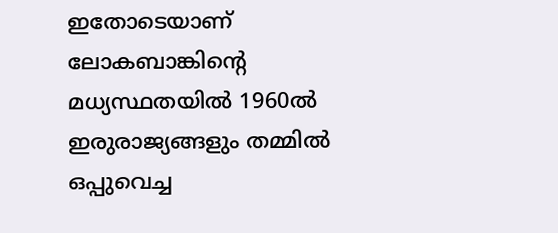ഇതോടെയാണ് ലോകബാങ്കിന്റെ മധ്യസ്ഥതയില്‍ 1960ല്‍ ഇരുരാജ്യങ്ങളും തമ്മില്‍ ഒപ്പുവെച്ച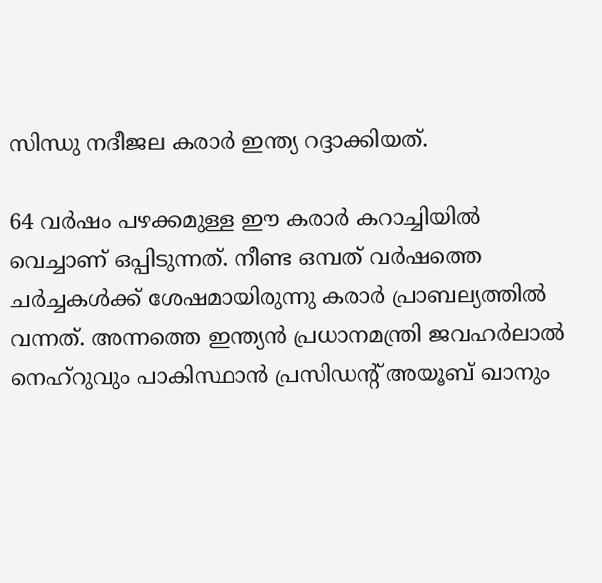സിന്ധു നദീജല കരാര്‍ ഇന്ത്യ റദ്ദാക്കിയത്.

64 വര്‍ഷം പഴക്കമുള്ള ഈ കരാര്‍ കറാച്ചിയില്‍ വെച്ചാണ് ഒപ്പിടുന്നത്. നീണ്ട ഒമ്പത് വര്‍ഷത്തെ ചര്‍ച്ചകള്‍ക്ക് ശേഷമായിരുന്നു കരാര്‍ പ്രാബല്യത്തില്‍ വന്നത്. അന്നത്തെ ഇന്ത്യന്‍ പ്രധാനമന്ത്രി ജവഹര്‍ലാല്‍ നെഹ്‌റുവും പാകിസ്ഥാന്‍ പ്രസിഡന്റ് അയൂബ് ഖാനും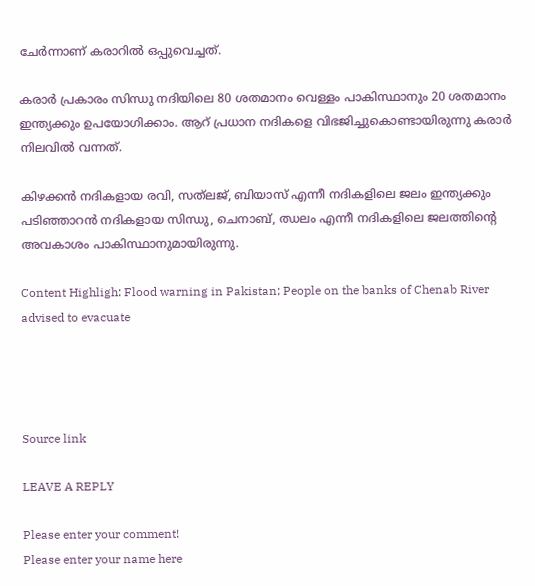ചേര്‍ന്നാണ് കരാറില്‍ ഒപ്പുവെച്ചത്.

കരാര്‍ പ്രകാരം സിന്ധു നദിയിലെ 80 ശതമാനം വെള്ളം പാകിസ്ഥാനും 20 ശതമാനം ഇന്ത്യക്കും ഉപയോഗിക്കാം. ആറ് പ്രധാന നദികളെ വിഭജിച്ചുകൊണ്ടായിരുന്നു കരാര്‍ നിലവില്‍ വന്നത്.

കിഴക്കന്‍ നദികളായ രവി, സത്‌ലജ്‌, ബിയാസ് എന്നീ നദികളിലെ ജലം ഇന്ത്യക്കും പടിഞ്ഞാറന്‍ നദികളായ സിന്ധു, ചെനാബ്, ഝലം എന്നീ നദികളിലെ ജലത്തിന്റെ അവകാശം പാകിസ്ഥാനുമായിരുന്നു.

Content Highligh: Flood warning in Pakistan; People on the banks of Chenab River advised to evacuate




Source link

LEAVE A REPLY

Please enter your comment!
Please enter your name here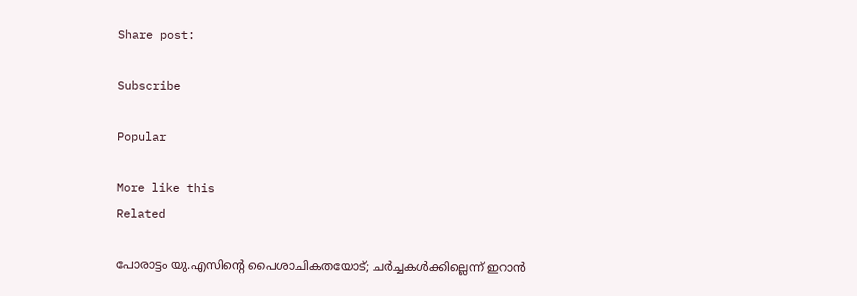Share post:

Subscribe

Popular

More like this
Related

പോരാട്ടം യു.എസിന്റെ പൈശാചികതയോട്; ചര്‍ച്ചകള്‍ക്കില്ലെന്ന് ഇറാന്‍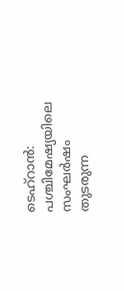ടെഹ്‌റാന്‍: പശ്ചിമേഷ്യയിലെ സംഘര്‍ഷം തുടരുന്ന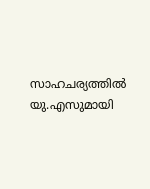സാഹചര്യത്തില്‍ യു.എസുമായി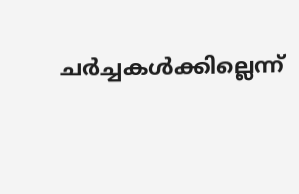ചര്‍ച്ചകള്‍ക്കില്ലെന്ന്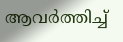ആവര്‍ത്തിച്ച്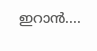ഇറാന്‍....